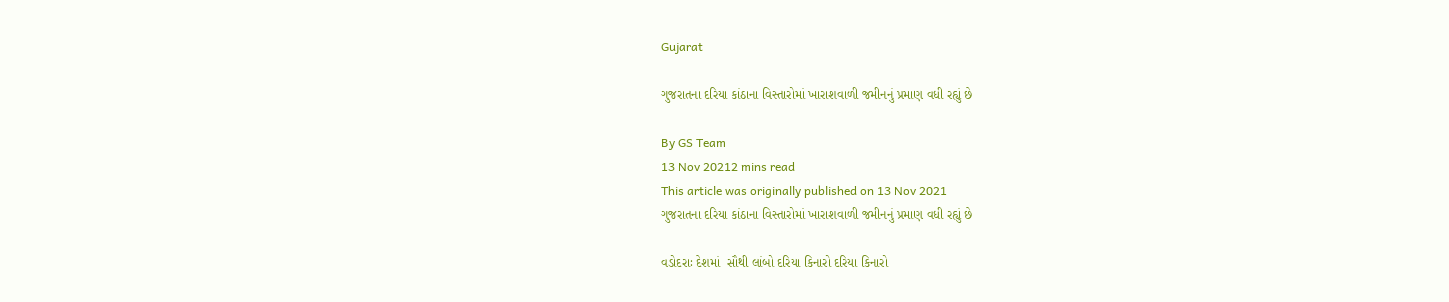Gujarat

ગુજરાતના દરિયા કાંઠાના વિસ્તારોમાં ખારાશવાળી જમીનનું પ્રમાણ વધી રહ્યું છે

By GS Team
13 Nov 20212 mins read
This article was originally published on 13 Nov 2021
ગુજરાતના દરિયા કાંઠાના વિસ્તારોમાં ખારાશવાળી જમીનનું પ્રમાણ વધી રહ્યું છે

વડોદરાઃ દેશમાં  સૌથી લાંબો દરિયા કિનારો દરિયા કિનારો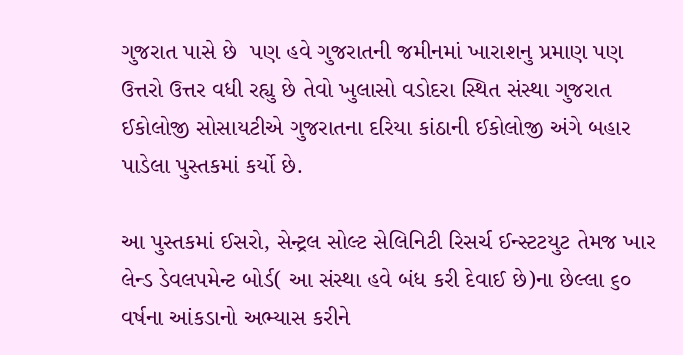ગુજરાત પાસે છે  પણ હવે ગુજરાતની જમીનમાં ખારાશનુ પ્રમાણ પણ ઉત્તરો ઉત્તર વધી રહ્યુ છે તેવો ખુલાસો વડોદરા સ્થિત સંસ્થા ગુજરાત ઈકોલોજી સોસાયટીએ ગુજરાતના દરિયા કાંઠાની ઈકોલોજી અંગે બહાર પાડેલા પુસ્તકમાં કર્યો છે.

આ પુસ્તકમાં ઈસરો, સેન્ટ્રલ સોલ્ટ સેલિનિટી રિસર્ચ ઈન્સ્ટટયુટ તેમજ ખાર લેન્ડ ડેવલપમેન્ટ બોર્ડ( આ સંસ્થા હવે બંધ કરી દેવાઈ છે)ના છેલ્લા ૬૦ વર્ષના આંકડાનો અભ્યાસ કરીને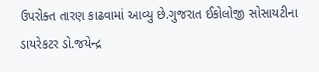ઉપરોક્ત તારણ કાઢવામાં આવ્યુ છે.ગુજરાત ઈકોલોજી સોસાયટીના ડાયરેકટર ડો.જયેન્દ્ર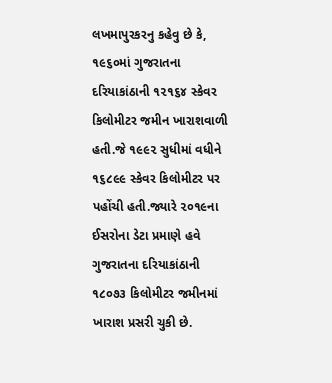લખમાપુરકરનુ કહેવુ છે કે, ૧૯૬૦માં ગુજરાતના દરિયાકાંઠાની ૧૨૧૬૪ સ્કેવર કિલોમીટર જમીન ખારાશવાળી હતી.જે ૧૯૯૨ સુધીમાં વધીને ૧૬૮૯૯ સ્કેવર કિલોમીટર પર પહોંચી હતી.જ્યારે ૨૦૧૯ના ઈસરોના ડેટા પ્રમાણે હવે ગુજરાતના દરિયાકાંઠાની ૧૮૦૭૩ કિલોમીટર જમીનમાં ખારાશ પ્રસરી ચુકી છે.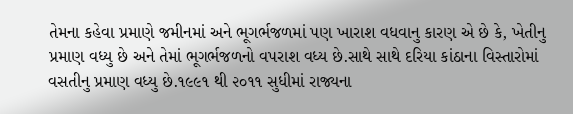તેમના કહેવા પ્રમાણે જમીનમાં અને ભૂગર્ભજળમાં પણ ખારાશ વધવાનુ કારણ એ છે કે, ખેતીનુ પ્રમાણ વધ્યુ છે અને તેમાં ભૂગર્ભજળનો વપરાશ વધ્ય છે.સાથે સાથે દરિયા કાંઠાના વિસ્તારોમાં વસતીનુ પ્રમાણ વધ્યુ છે.૧૯૯૧ થી ૨૦૧૧ સુધીમાં રાજ્યના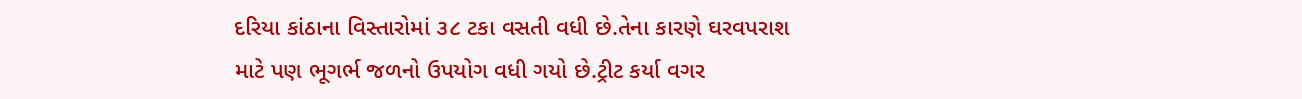દરિયા કાંઠાના વિસ્તારોમાં ૩૮ ટકા વસતી વધી છે.તેના કારણે ઘરવપરાશ માટે પણ ભૂગર્ભ જળનો ઉપયોગ વધી ગયો છે.ટ્રીટ કર્યા વગર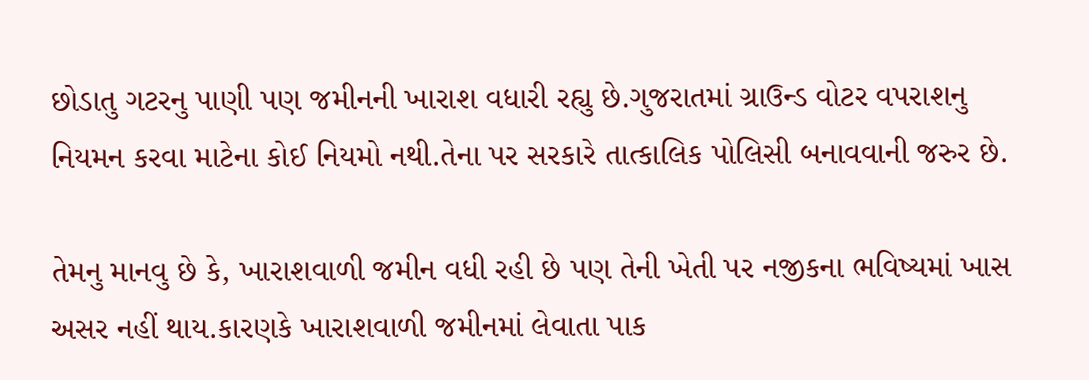છોડાતુ ગટરનુ પાણી પણ જમીનની ખારાશ વધારી રહ્યુ છે.ગુજરાતમાં ગ્રાઉન્ડ વોટર વપરાશનુ નિયમન કરવા માટેના કોઈ નિયમો નથી.તેના પર સરકારે તાત્કાલિક પોલિસી બનાવવાની જરુર છે.

તેમનુ માનવુ છે કે, ખારાશવાળી જમીન વધી રહી છે પણ તેની ખેતી પર નજીકના ભવિષ્યમાં ખાસ અસર નહીં થાય.કારણકે ખારાશવાળી જમીનમાં લેવાતા પાક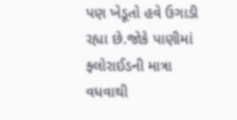પણ ખેડૂતો હવે ઉગાડી રહ્યા છે.જોકે પાણીમાં ફ્લોરાઈડની માત્રા વધવાથી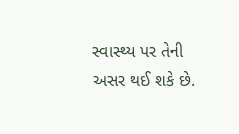સ્વાસ્થ્ય પર તેની અસર થઈ શકે છે.